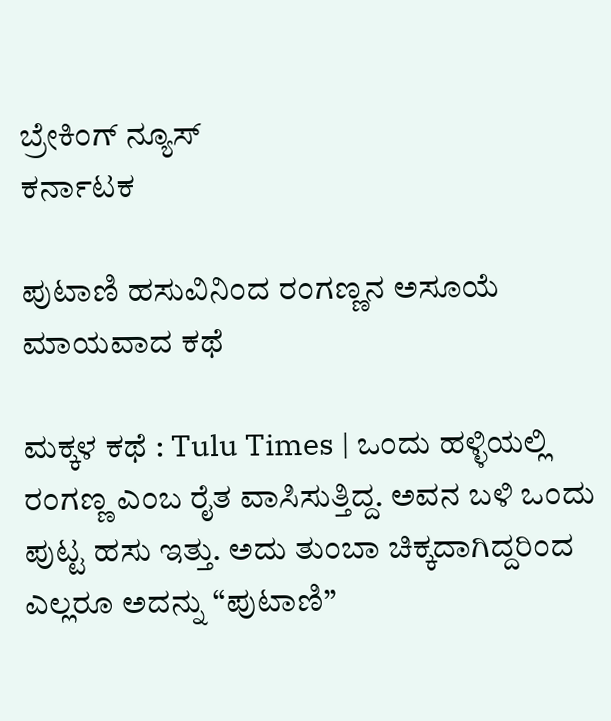ಬ್ರೇಕಿಂಗ್ ನ್ಯೂಸ್
ಕರ್ನಾಟಕ

ಪುಟಾಣಿ ಹಸುವಿನಿಂದ‌ ರಂಗಣ್ಣನ ಅಸೂಯೆ ಮಾಯವಾದ ಕಥೆ

ಮಕ್ಕಳ ಕಥೆ : Tulu Times | ಒಂದು ಹಳ್ಳಿಯಲ್ಲಿ ರಂಗಣ್ಣ ಎಂಬ ರೈತ ವಾಸಿಸುತ್ತಿದ್ದ. ಅವನ ಬಳಿ ಒಂದು ಪುಟ್ಟ ಹಸು ಇತ್ತು. ಅದು ತುಂಬಾ ಚಿಕ್ಕದಾಗಿದ್ದರಿಂದ ಎಲ್ಲರೂ ಅದನ್ನು “ಪುಟಾಣಿ”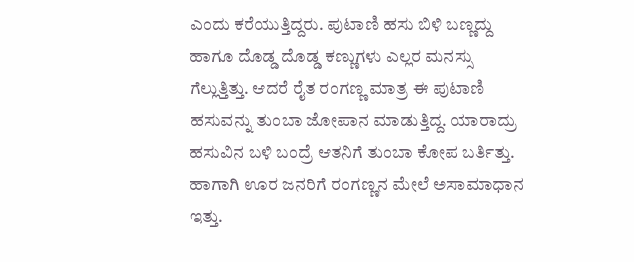ಎಂದು ಕರೆಯುತ್ತಿದ್ದರು. ಪುಟಾಣಿ ಹಸು ಬಿಳಿ ಬಣ್ಣದ್ದು ಹಾಗೂ ದೊಡ್ಡ ದೊಡ್ಡ ಕಣ್ಣುಗಳು ಎಲ್ಲರ ಮನಸ್ಸು ಗೆಲ್ಲುತ್ತಿತ್ತು. ಆದರೆ ರೈತ ರಂಗಣ್ಣ ಮಾತ್ರ ಈ ಪುಟಾಣಿ ಹಸುವನ್ನು ತುಂಬಾ ಜೋಪಾನ‌ ಮಾಡುತ್ತಿದ್ದ. ಯಾರಾದ್ರು ಹಸುವಿನ ಬಳಿ ಬಂದ್ರೆ ಆತನಿಗೆ ತುಂಬಾ ಕೋಪ ಬರ್ತಿತ್ತು. ಹಾಗಾಗಿ ಊರ ಜನರಿಗೆ ರಂಗಣ್ಣನ ಮೇಲೆ ಅಸಾಮಾಧಾನ ಇತ್ತು.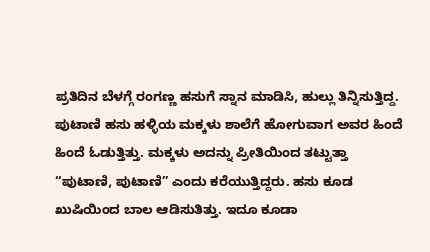ಪ್ರತಿದಿನ ಬೆಳಗ್ಗೆ ರಂಗಣ್ಣ ಹಸುಗೆ ಸ್ನಾನ ಮಾಡಿಸಿ, ಹುಲ್ಲು ತಿನ್ನಿಸುತ್ತಿದ್ದ. ಪುಟಾಣಿ ಹಸು ಹಳ್ಳಿಯ ಮಕ್ಕಳು ಶಾಲೆಗೆ ಹೋಗುವಾಗ ಅವರ ಹಿಂದೆ ಹಿಂದೆ ಓಡುತ್ತಿತ್ತು. ಮಕ್ಕಳು ಅದನ್ನು ಪ್ರೀತಿಯಿಂದ ತಟ್ಟುತ್ತಾ “ಪುಟಾಣಿ, ಪುಟಾಣಿ” ಎಂದು ಕರೆಯುತ್ತಿದ್ದರು. ಹಸು ಕೂಡ ಖುಷಿಯಿಂದ ಬಾಲ ಆಡಿಸುತಿತ್ತು. ಇದೂ ಕೂಡಾ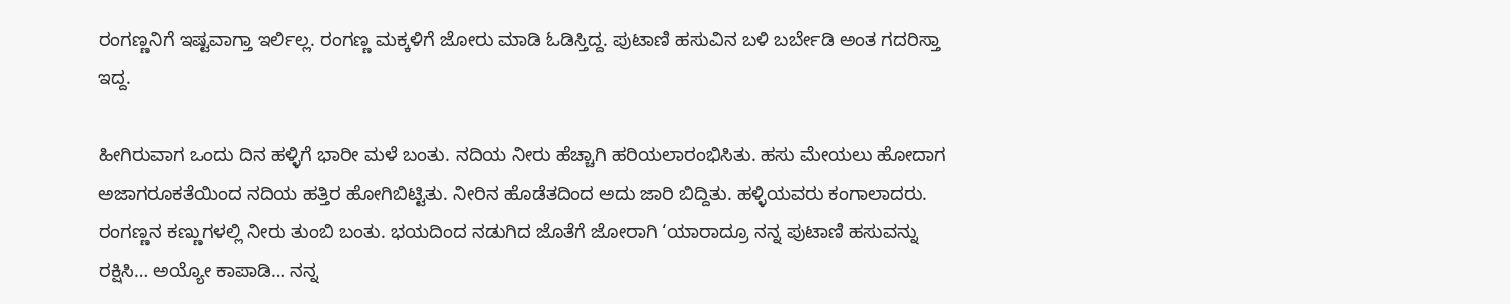ರಂಗಣ್ಣನಿಗೆ ಇಷ್ಟವಾಗ್ತಾ ಇರ್ಲಿಲ್ಲ. ರಂಗಣ್ಣ ಮಕ್ಕಳಿಗೆ ಜೋರು ಮಾಡಿ ಓಡಿಸ್ತಿದ್ದ. ಪುಟಾಣಿ ಹಸುವಿನ ಬಳಿ ಬರ್ಬೇಡಿ ಅಂತ ಗದರಿಸ್ತಾ ಇದ್ದ.

ಹೀಗಿರುವಾಗ ಒಂದು ದಿನ ಹಳ್ಳಿಗೆ ಭಾರೀ ಮಳೆ ಬಂತು. ನದಿಯ ನೀರು ಹೆಚ್ಚಾಗಿ ಹರಿಯಲಾರಂಭಿಸಿತು. ಹಸು ಮೇಯಲು ಹೋದಾಗ ಅಜಾಗರೂಕತೆಯಿಂದ ನದಿಯ ಹತ್ತಿರ ಹೋಗಿಬಿಟ್ಟಿತು. ನೀರಿನ ಹೊಡೆತದಿಂದ ಅದು ಜಾರಿ ಬಿದ್ದಿತು. ಹಳ್ಳಿಯವರು ಕಂಗಾಲಾದರು. ರಂಗಣ್ಣನ ಕಣ್ಣುಗಳಲ್ಲಿ ನೀರು ತುಂಬಿ‌ ಬಂತು. ಭಯದಿಂದ ನಡುಗಿದ ಜೊತೆಗೆ ಜೋರಾಗಿ ‘ಯಾರಾದ್ರೂ ನನ್ನ ಪುಟಾಣಿ ಹಸುವನ್ನು ರಕ್ಷಿಸಿ… ಅಯ್ಯೋ ಕಾಪಾಡಿ… ನನ್ನ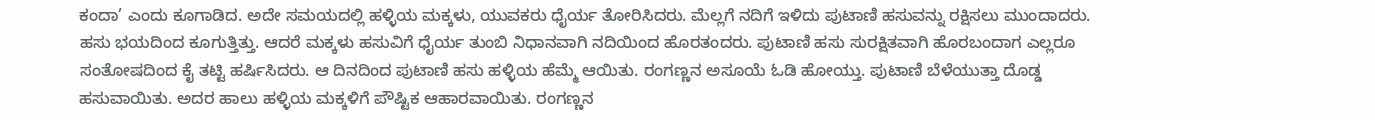ಕಂದಾ’ ಎಂದು ಕೂಗಾಡಿದ. ಅದೇ ಸಮಯದಲ್ಲಿ ಹಳ್ಳಿಯ ಮಕ್ಕಳು, ಯುವಕರು ಧೈರ್ಯ ತೋರಿಸಿದರು. ಮೆಲ್ಲಗೆ ನದಿಗೆ ಇಳಿದು ಪುಟಾಣಿ ಹಸುವನ್ನು ರಕ್ಷಿಸಲು ಮುಂದಾದರು. ಹಸು ಭಯದಿಂದ ಕೂಗುತ್ತಿತ್ತು. ಆದರೆ ಮಕ್ಕಳು ಹಸುವಿಗೆ ಧೈರ್ಯ ತುಂಬಿ ನಿಧಾನವಾಗಿ ನದಿಯಿಂದ ಹೊರತಂದರು. ಪುಟಾಣಿ ಹಸು ಸುರಕ್ಷಿತವಾಗಿ ಹೊರಬಂದಾಗ ಎಲ್ಲರೂ ಸಂತೋಷದಿಂದ ಕೈ ತಟ್ಟಿ ಹರ್ಷಿಸಿದರು. ಆ ದಿನದಿಂದ ಪುಟಾಣಿ ಹಸು ಹಳ್ಳಿಯ ಹೆಮ್ಮೆ ಆಯಿತು. ರಂಗಣ್ಣನ ಅಸೂಯೆ ಓಡಿ ಹೋಯ್ತು. ಪುಟಾಣಿ ಬೆಳೆಯುತ್ತಾ ದೊಡ್ಡ ಹಸುವಾಯಿತು. ಅದರ ಹಾಲು ಹಳ್ಳಿಯ ಮಕ್ಕಳಿಗೆ ಪೌಷ್ಟಿಕ ಆಹಾರವಾಯಿತು. ರಂಗಣ್ಣನ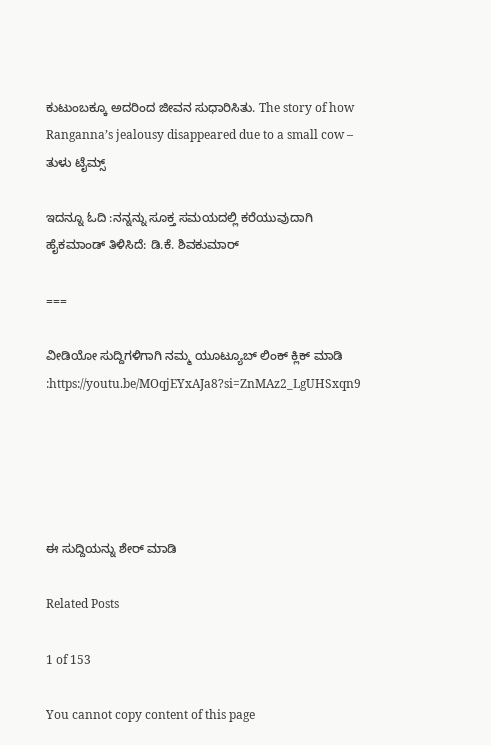ಕುಟುಂಬಕ್ಕೂ ಅದರಿಂದ ಜೀವನ ಸುಧಾರಿಸಿತು. The story of how Ranganna’s jealousy disappeared due to a small cow – ತುಳು ಟೈಮ್ಸ್

ಇದನ್ನೂ ಓದಿ :ನನ್ನನ್ನು ಸೂಕ್ತ ಸಮಯದಲ್ಲಿ ಕರೆಯುವುದಾಗಿ ಹೈಕಮಾಂಡ್ ತಿಳಿಸಿದೆ: ಡಿ.ಕೆ. ಶಿವಕುಮಾರ್

===

ವೀಡಿಯೋ ಸುದ್ದಿಗಳಿಗಾಗಿ ನಮ್ಮ ಯೂಟ್ಯೂಬ್ ಲಿಂಕ್ ಕ್ಲಿಕ್ ಮಾಡಿ :https://youtu.be/MOqjEYxAJa8?si=ZnMAz2_LgUHSxqn9





ಈ ಸುದ್ದಿಯನ್ನು ಶೇರ್ ಮಾಡಿ

Related Posts

1 of 153

You cannot copy content of this page